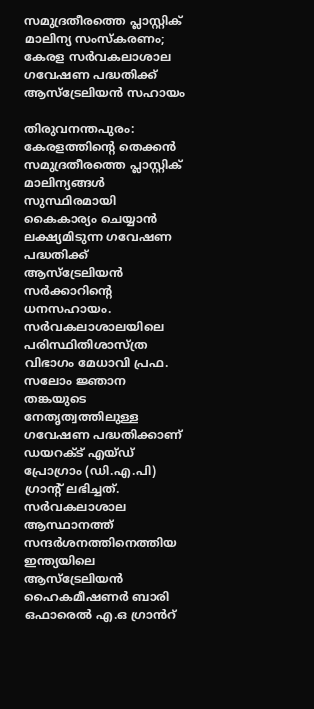സമുദ്രതീരത്തെ പ്ലാസ്റ്റിക് മാലിന്യ സംസ്കരണം; കേരള സർവകലാശാല ഗവേഷണ പദ്ധതിക്ക് ആസ്ട്രേലിയൻ സഹായം

തിരുവനന്തപുരം: കേരളത്തിന്‍റെ തെക്കൻ സമുദ്രതീരത്തെ പ്ലാസ്റ്റിക് മാലിന്യങ്ങൾ സുസ്ഥിരമായി കൈകാര്യം ചെയ്യാൻ ലക്ഷ്യമിടുന്ന ഗവേഷണ പദ്ധതിക്ക് ആസ്ട്രേലിയൻ സർക്കാറിന്‍റെ ധനസഹായം. സർവകലാശാലയിലെ പരിസ്ഥിതിശാസ്ത്ര വിഭാഗം മേധാവി പ്രഫ. സലോം ജ്ഞാന തങ്കയുടെ നേതൃത്വത്തിലുള്ള ഗവേഷണ പദ്ധതിക്കാണ് ഡയറക്ട് എയ്ഡ് പ്രോഗ്രാം (ഡി.എ.പി) ഗ്രാന്‍റ് ലഭിച്ചത്. സർവകലാശാല ആസ്ഥാനത്ത് സന്ദർശനത്തിനെത്തിയ ഇന്ത്യയിലെ ആസ്‌ട്രേലിയൻ ഹൈകമീഷണർ ബാരി ഒഫാരെൽ എ.ഒ ഗ്രാൻറ്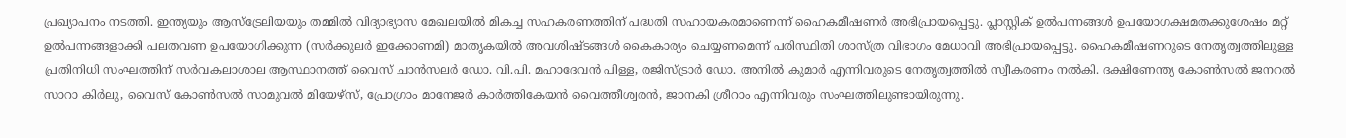പ്രഖ്യാപനം നടത്തി. ഇന്ത്യയും ആസ്ട്രേലിയയും തമ്മിൽ വിദ്യാഭ്യാസ മേഖലയിൽ മികച്ച സഹകരണത്തിന് പദ്ധതി സഹായകരമാണെന്ന് ഹൈകമീഷണർ അഭിപ്രായപ്പെട്ടു. പ്ലാസ്റ്റിക് ഉൽപന്നങ്ങൾ ഉപയോഗക്ഷമതക്കുശേഷം മറ്റ് ഉൽപന്നങ്ങളാക്കി പലതവണ ഉപയോഗിക്കുന്ന (സർക്കുലർ ഇക്കോണമി) മാതൃകയിൽ അവശിഷ്ടങ്ങൾ കൈകാര്യം ചെയ്യണമെന്ന് പരിസ്ഥിതി ശാസ്ത്ര വിഭാഗം മേധാവി അഭിപ്രായപ്പെട്ടു. ഹൈകമീഷണറുടെ നേതൃത്വത്തിലുള്ള പ്രതിനിധി സംഘത്തിന് സർവകലാശാല ആസ്ഥാനത്ത് വൈസ് ചാൻസലർ ഡോ. വി.പി. മഹാദേവൻ പിള്ള, രജിസ്ട്രാർ ഡോ. അനിൽ കുമാർ എന്നിവരുടെ നേതൃത്വത്തിൽ സ്വീകരണം നൽകി. ദക്ഷിണേന്ത്യ കോൺസൽ ജനറൽ സാറാ കിർലു, വൈസ് കോൺസൽ സാമുവൽ മിയേഴ്‌സ്, പ്രോഗ്രാം മാനേജർ കാർത്തികേയൻ വൈത്തീശ്വരൻ, ജാനകി ശ്രീറാം എന്നിവരും സംഘത്തിലുണ്ടായിരുന്നു.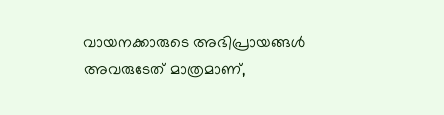വായനക്കാരുടെ അഭിപ്രായങ്ങള്‍ അവരുടേത് മാത്രമാണ്,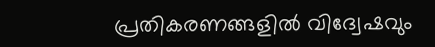പ്രതികരണങ്ങളിൽ വിദ്വേഷവും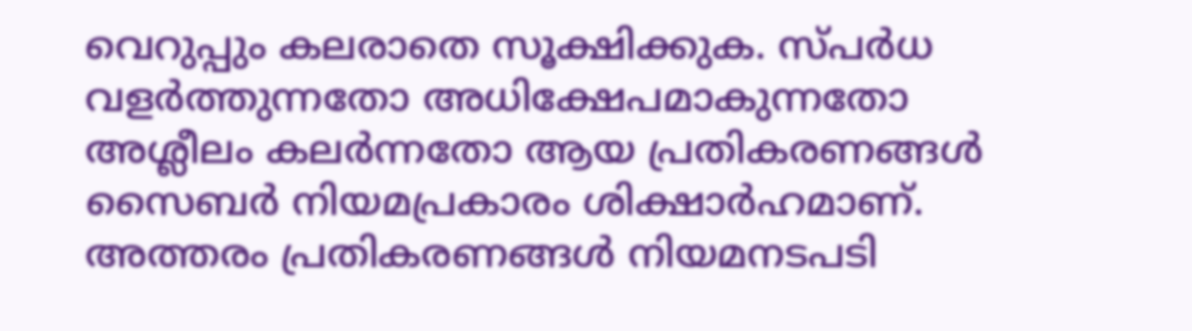വെറുപ്പും കലരാതെ സൂക്ഷിക്കുക. സ്പർധ വളർത്തുന്നതോ അധിക്ഷേപമാകുന്നതോ അശ്ലീലം കലർന്നതോ ആയ പ്രതികരണങ്ങൾ സൈബർ നിയമപ്രകാരം ശിക്ഷാർഹമാണ്. അത്തരം പ്രതികരണങ്ങൾ നിയമനടപടി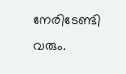നേരിടേണ്ടി വരും.